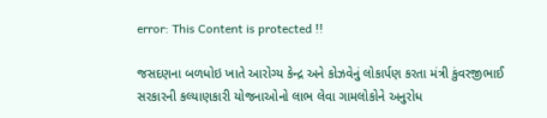error: This Content is protected !!

જસદણના બળધોઇ ખાતે આરોગ્ય કેન્દ્ર અને કોઝવેનું લોકાર્પણ કરતા મંત્રી કુંવરજીભાઈ સરકારની કલ્યાણકારી યોજનાઓનો લાભ લેવા ગામલોકોને અનુરોધ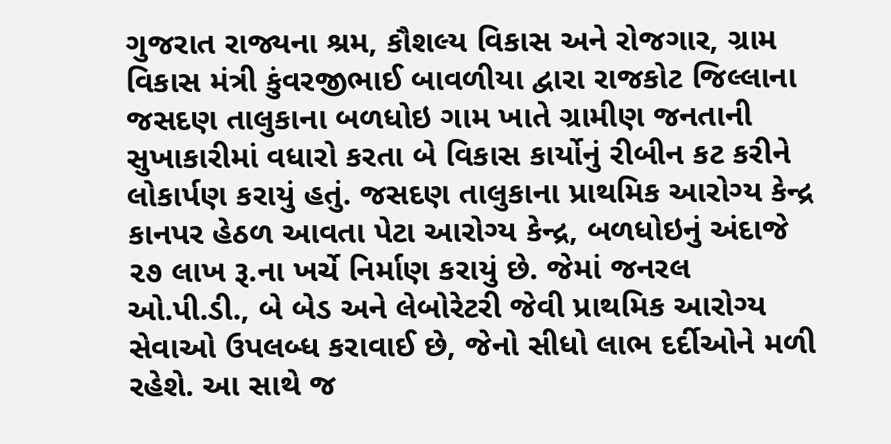ગુજરાત રાજ્યના શ્રમ, કૌશલ્ય વિકાસ અને રોજગાર, ગ્રામ વિકાસ મંત્રી કુંવરજીભાઈ બાવળીયા દ્વારા રાજકોટ જિલ્લાના જસદણ તાલુકાના બળધોઇ ગામ ખાતે ગ્રામીણ જનતાની સુખાકારીમાં વધારો કરતા બે વિકાસ કાર્યોનું રીબીન કટ કરીને લોકાર્પણ કરાયું હતું. જસદણ તાલુકાના પ્રાથમિક આરોગ્ય કેન્દ્ર કાનપર હેઠળ આવતા પેટા આરોગ્ય કેન્દ્ર, બળધોઇનું અંદાજે ૨૭ લાખ રૂ.ના ખર્ચે નિર્માણ કરાયું છે. જેમાં જનરલ ઓ.પી.ડી., બે બેડ અને લેબોરેટરી જેવી પ્રાથમિક આરોગ્ય સેવાઓ ઉપલબ્ધ કરાવાઈ છે, જેનો સીધો લાભ દર્દીઓને મળી રહેશે. આ સાથે જ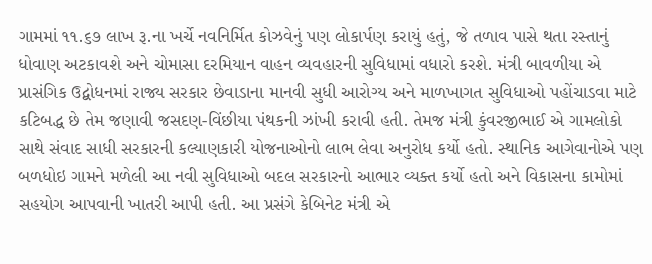ગામમાં ૧૧.૬૭ લાખ રૂ.ના ખર્ચે નવનિર્મિત કોઝવેનું પણ લોકાર્પણ કરાયું હતું, જે તળાવ પાસે થતા રસ્તાનું ધોવાણ અટકાવશે અને ચોમાસા દરમિયાન વાહન વ્યવહારની સુવિધામાં વધારો કરશે. મંત્રી બાવળીયા એ પ્રાસંગિક ઉદ્બોધનમાં રાજ્ય સરકાર છેવાડાના માનવી સુધી આરોગ્ય અને માળખાગત સુવિધાઓ પહોંચાડવા માટે કટિબદ્ધ છે તેમ જણાવી જસદણ-વિંછીયા પંથકની ઝાંખી કરાવી હતી. તેમજ મંત્રી કુંવરજીભાઈ એ ગામલોકો સાથે સંવાદ સાધી સરકારની કલ્યાણકારી યોજનાઓનો લાભ લેવા અનુરોધ કર્યો હતો. સ્થાનિક આગેવાનોએ પણ બળધોઇ ગામને મળેલી આ નવી સુવિધાઓ બદલ સરકારનો આભાર વ્યક્ત કર્યો હતો અને વિકાસના કામોમાં સહયોગ આપવાની ખાતરી આપી હતી. આ પ્રસંગે કેબિનેટ મંત્રી એ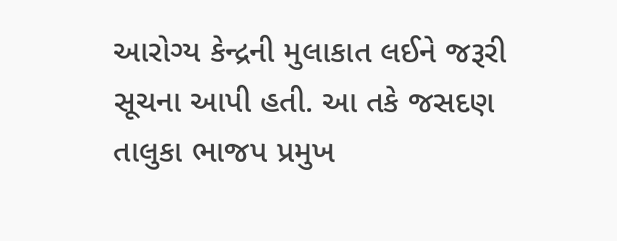આરોગ્ય કેન્દ્રની મુલાકાત લઈને જરૂરી સૂચના આપી હતી. આ તકે જસદણ તાલુકા ભાજપ પ્રમુખ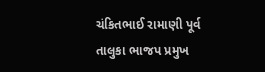ચંકિતભાઈ રામાણી પૂર્વ તાલુકા ભાજપ પ્રમુખ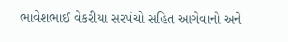ભાવેશભાઈ વેકરીયા સરપંચો સહિત આગેવાનો અને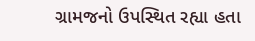ગ્રામજનો ઉપસ્થિત રહ્યા હતા